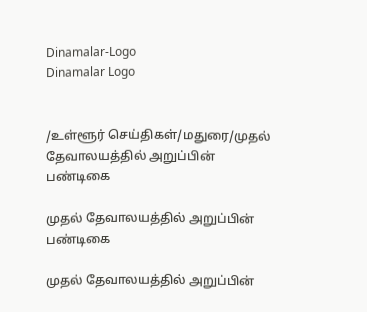Dinamalar-Logo
Dinamalar Logo


/உள்ளூர் செய்திகள்/மதுரை/முதல் தேவாலயத்தில் அறுப்பின் பண்டிகை

முதல் தேவாலயத்தில் அறுப்பின் பண்டிகை

முதல் தேவாலயத்தில் அறுப்பின்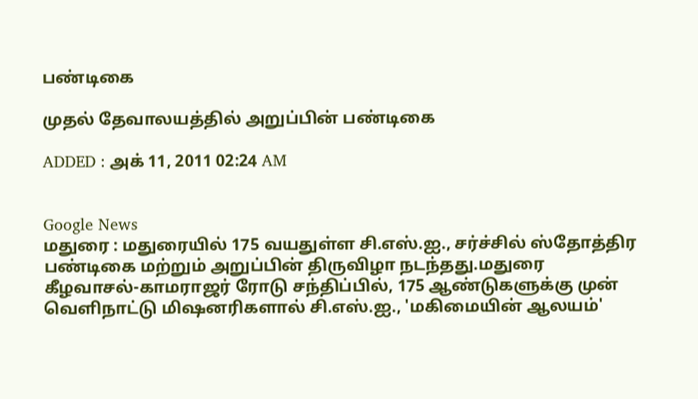பண்டிகை

முதல் தேவாலயத்தில் அறுப்பின் பண்டிகை

ADDED : அக் 11, 2011 02:24 AM


Google News
மதுரை : மதுரையில் 175 வயதுள்ள சி.எஸ்.ஐ., சர்ச்சில் ஸ்தோத்திர பண்டிகை மற்றும் அறுப்பின் திருவிழா நடந்தது.மதுரை கீழவாசல்-காமராஜர் ரோடு சந்திப்பில், 175 ஆண்டுகளுக்கு முன் வெளிநாட்டு மிஷனரிகளால் சி.எஸ்.ஐ., 'மகிமையின் ஆலயம்'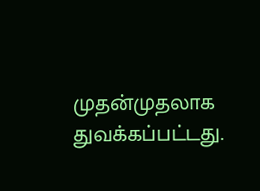முதன்முதலாக துவக்கப்பட்டது.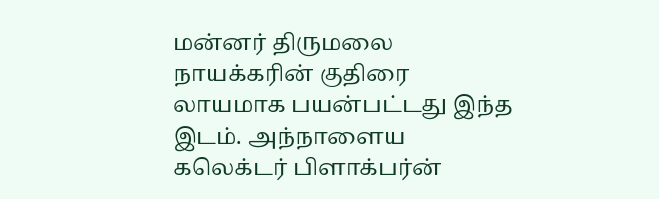மன்னர் திருமலை நாயக்கரின் குதிரை லாயமாக பயன்பட்டது இந்த இடம். அந்நாளைய கலெக்டர் பிளாக்பர்ன்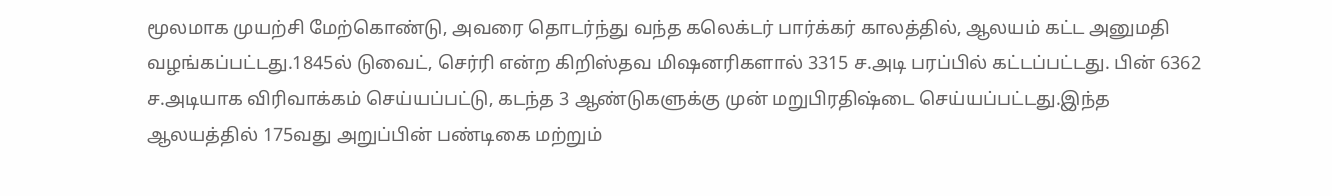மூலமாக முயற்சி மேற்கொண்டு, அவரை தொடர்ந்து வந்த கலெக்டர் பார்க்கர் காலத்தில், ஆலயம் கட்ட அனுமதி வழங்கப்பட்டது.1845ல் டுவைட், செர்ரி என்ற கிறிஸ்தவ மிஷனரிகளால் 3315 ச.அடி பரப்பில் கட்டப்பட்டது. பின் 6362 ச.அடியாக விரிவாக்கம் செய்யப்பட்டு, கடந்த 3 ஆண்டுகளுக்கு முன் மறுபிரதிஷ்டை செய்யப்பட்டது.இந்த ஆலயத்தில் 175வது அறுப்பின் பண்டிகை மற்றும்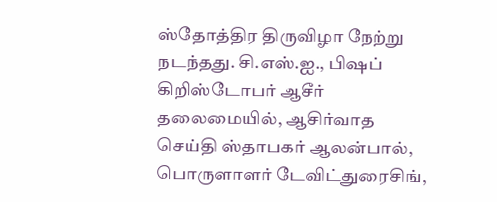ஸ்தோத்திர திருவிழா நேற்று நடந்தது. சி.எஸ்.ஐ., பிஷப் கிறிஸ்டோபர் ஆசீர் தலைமையில், ஆசிர்வாத செய்தி ஸ்தாபகர் ஆலன்பால், பொருளாளர் டேவிட்துரைசிங்,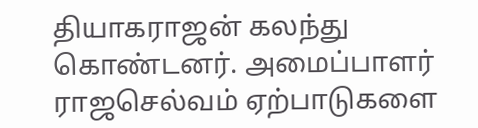தியாகராஜன் கலந்து கொண்டனர். அமைப்பாளர் ராஜசெல்வம் ஏற்பாடுகளை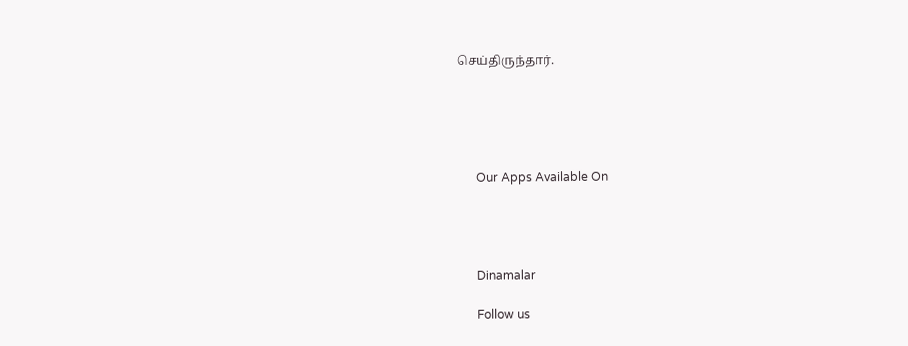செய்திருந்தார்.





      Our Apps Available On




      Dinamalar

      Follow us